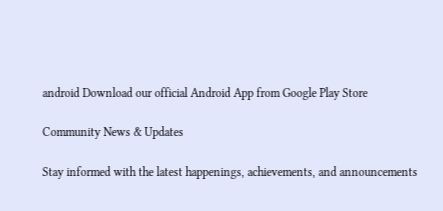android Download our official Android App from Google Play Store

Community News & Updates

Stay informed with the latest happenings, achievements, and announcements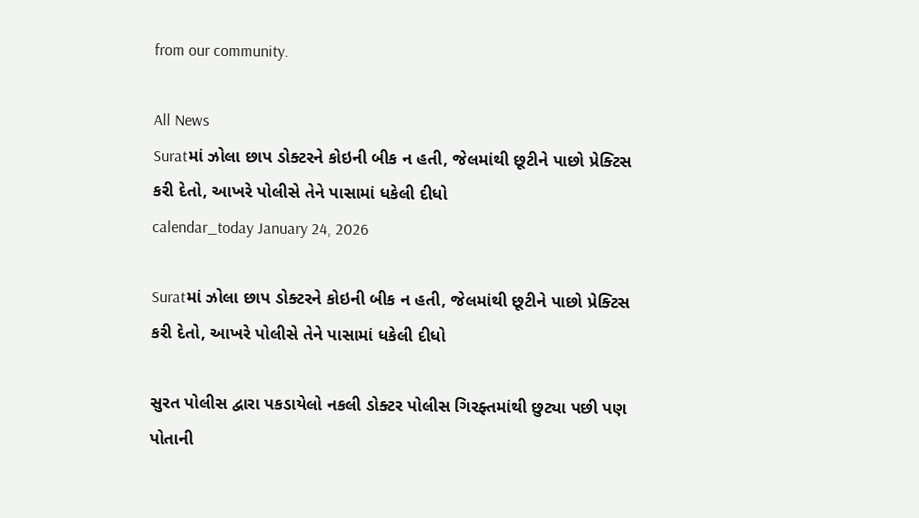from our community.

All News
Suratમાં ઝોલા છાપ ડોક્ટરને કોઇની બીક ન હતી, જેલમાંથી છૂટીને પાછો પ્રેક્ટિસ કરી દેતો, આખરે પોલીસે તેને પાસામાં ધકેલી દીધો
calendar_today January 24, 2026

Suratમાં ઝોલા છાપ ડોક્ટરને કોઇની બીક ન હતી, જેલમાંથી છૂટીને પાછો પ્રેક્ટિસ કરી દેતો, આખરે પોલીસે તેને પાસામાં ધકેલી દીધો

સુરત પોલીસ દ્વારા પકડાયેલો નકલી ડોક્ટર પોલીસ ગિરફ્તમાંથી છુટ્યા પછી પણ પોતાની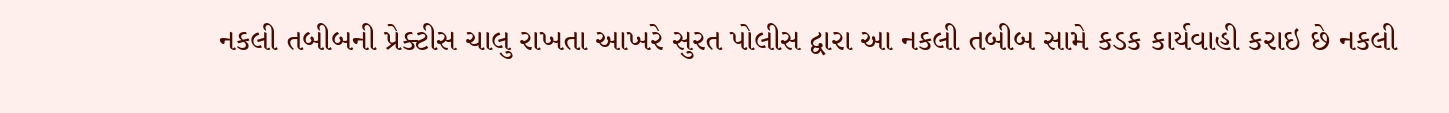નકલી તબીબની પ્રેક્ટીસ ચાલુ રાખતા આખરે સુરત પોલીસ દ્વારા આ નકલી તબીબ સામે કડક કાર્યવાહી કરાઇ છે નકલી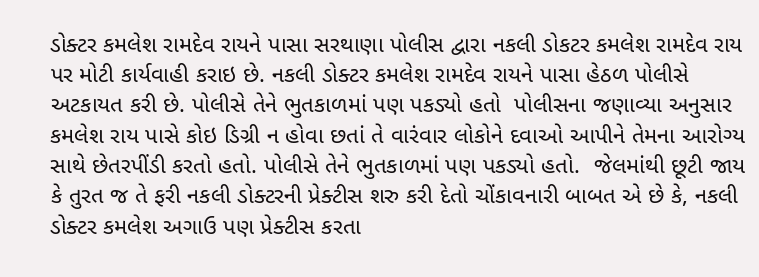ડોક્ટર કમલેશ રામદેવ રાયને પાસા સરથાણા પોલીસ દ્વારા નકલી ડોકટર કમલેશ રામદેવ રાય પર મોટી કાર્યવાહી કરાઇ છે. નકલી ડોક્ટર કમલેશ રામદેવ રાયને પાસા હેઠળ પોલીસે અટકાયત કરી છે. પોલીસે તેને ભુતકાળમાં પણ પકડ્યો હતો  પોલીસના જણાવ્યા અનુસાર કમલેશ રાય પાસે કોઇ ડિગ્રી ન હોવા છતાં તે વારંવાર લોકોને દવાઓ આપીને તેમના આરોગ્ય સાથે છેતરપીંડી કરતો હતો. પોલીસે તેને ભુતકાળમાં પણ પકડ્યો હતો.  જેલમાંથી છૂટી જાય કે તુરત જ તે ફરી નકલી ડોક્ટરની પ્રેક્ટીસ શરુ કરી દેતો ચોંકાવનારી બાબત એ છે કે, નકલી ડોક્ટર કમલેશ અગાઉ પણ પ્રેક્ટીસ કરતા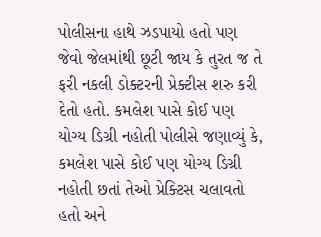પોલીસના હાથે ઝડપાયો હતો પણ જેવો જેલમાંથી છૂટી જાય કે તુરત જ તે ફરી નકલી ડોક્ટરની પ્રેક્ટીસ શરુ કરી દેતો હતો. કમલેશ પાસે કોઈ પણ યોગ્ય ડિગ્રી નહોતી પોલીસે જણાવ્યું કે, કમલેશ પાસે કોઈ પણ યોગ્ય ડિગ્રી નહોતી છતાં તેઓ પ્રેક્ટિસ ચલાવતો હતો અને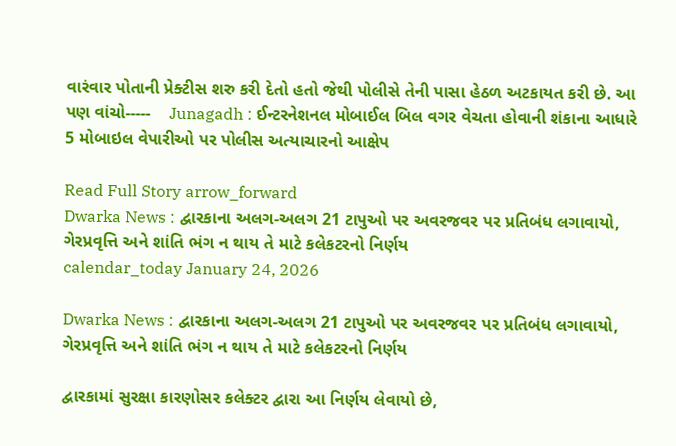વારંવાર પોતાની પ્રેક્ટીસ શરુ કરી દેતો હતો જેથી પોલીસે તેની પાસા હેઠળ અટકાયત કરી છે. આ પણ વાંચો-----    Junagadh : ઈન્ટરનેશનલ મોબાઈલ બિલ વગર વેચતા હોવાની શંકાના આધારે 5 મોબાઇલ વેપારીઓ પર પોલીસ અત્યાચારનો આક્ષેપ

Read Full Story arrow_forward
Dwarka News : દ્વારકાના અલગ-અલગ 21 ટાપુઓ પર અવરજવર પર પ્રતિબંધ લગાવાયો, ગેરપ્રવૃત્તિ અને શાંતિ ભંગ ન થાય તે માટે કલેકટરનો નિર્ણય
calendar_today January 24, 2026

Dwarka News : દ્વારકાના અલગ-અલગ 21 ટાપુઓ પર અવરજવર પર પ્રતિબંધ લગાવાયો, ગેરપ્રવૃત્તિ અને શાંતિ ભંગ ન થાય તે માટે કલેકટરનો નિર્ણય

દ્વારકામાં સુરક્ષા કારણોસર કલેક્ટર દ્વારા આ નિર્ણય લેવાયો છે,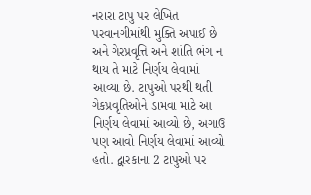નરારા ટાપુ પર લેખિત પરવાનગીમાંથી મુક્તિ અપાઈ છે અને ગેરપ્રવૃત્તિ અને શાંતિ ભંગ ન થાય તે માટે નિર્ણય લેવામાં આવ્યા છે. ટાપુઓ પરથી થતી ગેકપ્રવૃતિઓને ડામવા માટે આ નિર્ણય લેવામાં આવ્યો છે, અગાઉ પણ આવો નિર્ણય લેવામાં આવ્યો હતો. દ્વારકાના 2 ટાપુઓ પર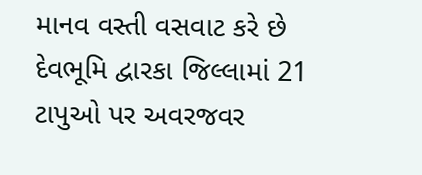માનવ વસ્તી વસવાટ કરે છે દેવભૂમિ દ્વારકા જિલ્લામાં 21 ટાપુઓ પર અવરજવર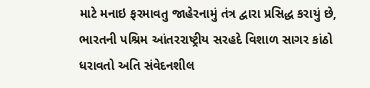માટે મનાઇ ફરમાવતુ જાહેરનામું તંત્ર દ્વારા પ્રસિદ્ધ કરાયું છે, ભારતની પશ્રિમ આંતરરાષ્ટ્રીય સરહદે વિશાળ સાગર કાંઠો ધરાવતો અતિ સંવેદનશીલ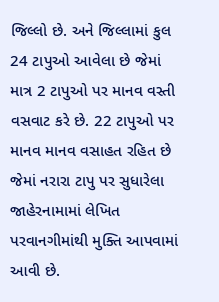જિલ્લો છે. અને જિલ્લામાં કુલ 24 ટાપુઓ આવેલા છે જેમાં માત્ર 2 ટાપુઓ પર માનવ વસ્તી વસવાટ કરે છે. 22 ટાપુઓ પર માનવ માનવ વસાહત રહિત છે જેમાં નરારા ટાપુ પર સુધારેલા જાહેરનામામાં લેખિત પરવાનગીમાંથી મુક્તિ આપવામાં આવી છે.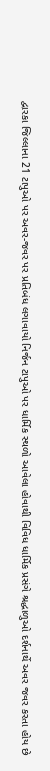દ્વારકા જિલ્લાના 21 ટાપુઓ પર અવર-જવર પર પ્રતિબંધ લગાવાયો નિર્જન ટાપુઓ પર ધાર્મિક સ્થળો આવેલા હોવાથી વિવિધ ધાર્મિક પ્રસંગે શ્રદ્ધાળુઓ દર્શનાર્થે અવર જવર કરતા હોય છે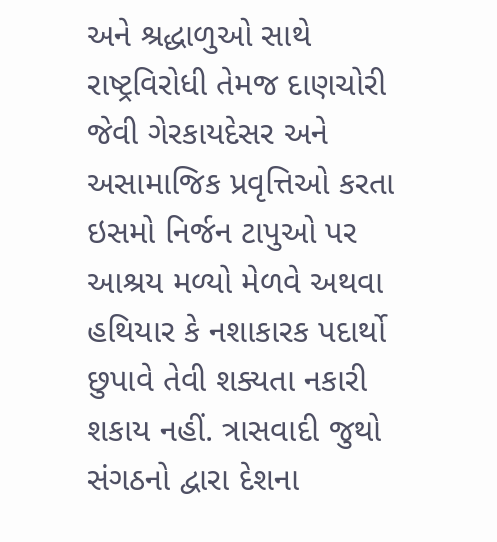અને શ્રદ્ધાળુઓ સાથે રાષ્ટ્રવિરોધી તેમજ દાણચોરી જેવી ગેરકાયદેસર અને અસામાજિક પ્રવૃત્તિઓ કરતા ઇસમો નિર્જન ટાપુઓ પર આશ્રય મળ્યો મેળવે અથવા હથિયાર કે નશાકારક પદાર્થો છુપાવે તેવી શક્યતા નકારી શકાય નહીં. ત્રાસવાદી જુથો સંગઠનો દ્વારા દેશના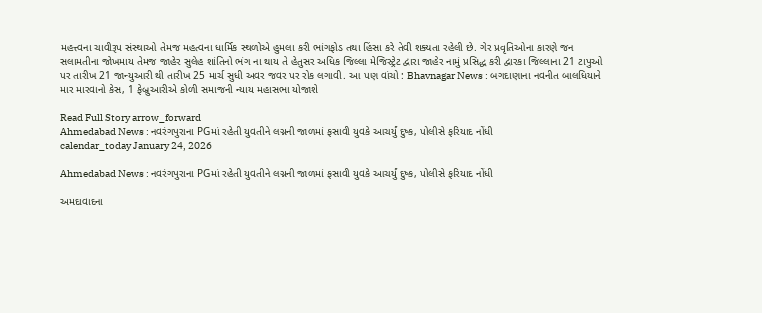મહત્ત્વના ચાવીરૂપ સંસ્થાઓ તેમજ મહત્વના ધાર્મિક સ્થળોએ હુમલા કરી ભાંગફોડ તથા હિંસા કરે તેવી શક્યતા રહેલી છે. ગેર પ્રવૃતિઓના કારણે જન સલામતીના જોખમાય તેમજ જાહેર સુલેહ શાંતિનો ભંગ ના થાય તે હેતુસર અધિક જિલ્લા મેજિસ્ટ્રેટ દ્વારા જાહેર નામું પ્રસિદ્ધ કરી દ્વારકા જિલ્લાના 21 ટાપુઓ પર તારીખ 21 જાન્યુઆરી થી તારીખ 25 માર્ચ સુધી અવર જવર પર રોક લગાવી. આ પણ વાંચો : Bhavnagar News : બગદાણાના નવનીત બાલધિયાને માર મારવાનો કેસ, 1 ફેબ્રુઆરીએ કોળી સમાજની ન્યાય મહાસભા યોજાશે

Read Full Story arrow_forward
Ahmedabad News : નવરંગપુરાના PGમાં રહેતી યુવતીને લગ્નની જાળમાં ફસાવી યુવકે આચર્યું દુષ્ક, પોલીસે ફરિયાદ નોંધી
calendar_today January 24, 2026

Ahmedabad News : નવરંગપુરાના PGમાં રહેતી યુવતીને લગ્નની જાળમાં ફસાવી યુવકે આચર્યું દુષ્ક, પોલીસે ફરિયાદ નોંધી

અમદાવાદના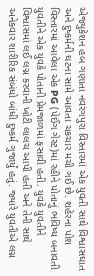એજ્યુકેશન હબ ગણાતા નવરંગપુરા વિસ્તારમાં એક યુવતી સાથે વિશ્વાસઘાત અને દુષ્કર્મની ઘટના સામે આવતા ચકચાર મચી ગઈ છે. શહેરના પોશ વિસ્તારમાં આવેલા એક PG (પેઈંગ ગેસ્ટ)માં રહીને પોતાનું ભવિષ્ય બનાવતી યુવતીને એક યુવકે પોતાની પ્રેમજાળમાં ફસાવી હતી. યુવકે યુવતીને વિશ્વાસમાં લઈ લગ્ન કરવાની ખોટી લાલચ આપી હતી અને તેની સાથે અનેકવાર શારીરિક સંબંધો બાંધી દુષ્કર્મ ગુજાર્યું હતું. જ્યારે યુવતીએ લગ્ન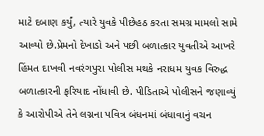માટે દબાણ કર્યું, ત્યારે યુવકે પીછેહઠ કરતા સમગ્ર મામલો સામે આવ્યો છે.પ્રેમનો દેખાડો અને પછી બળાત્કાર યુવતીએ આખરે હિંમત દાખવી નવરંગપુરા પોલીસ મથકે નરાધમ યુવક વિરુદ્ધ બળાત્કારની ફરિયાદ નોંધાવી છે. પીડિતાએ પોલીસને જણાવ્યું કે આરોપીએ તેને લગ્નના પવિત્ર બંધનમાં બંધાવાનું વચન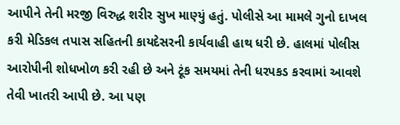આપીને તેની મરજી વિરુદ્ધ શરીર સુખ માણ્યું હતું. પોલીસે આ મામલે ગુનો દાખલ કરી મેડિકલ તપાસ સહિતની કાયદેસરની કાર્યવાહી હાથ ધરી છે. હાલમાં પોલીસ આરોપીની શોધખોળ કરી રહી છે અને ટૂંક સમયમાં તેની ધરપકડ કરવામાં આવશે તેવી ખાતરી આપી છે. આ પણ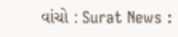વાંચો : Surat News :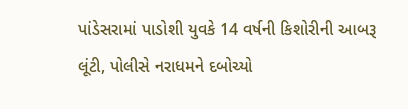પાંડેસરામાં પાડોશી યુવકે 14 વર્ષની કિશોરીની આબરૂ લૂંટી, પોલીસે નરાધમને દબોચ્યો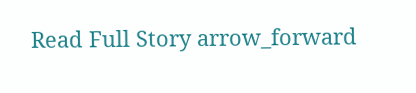Read Full Story arrow_forward